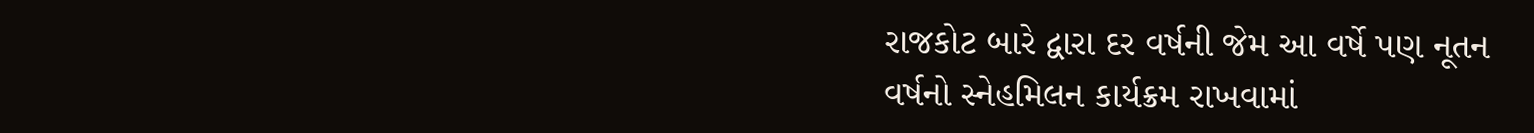રાજકોટ બારે દ્વારા દર વર્ષની જેમ આ વર્ષે પણ નૂતન
વર્ષનો સ્નેહમિલન કાર્યક્રમ રાખવામાં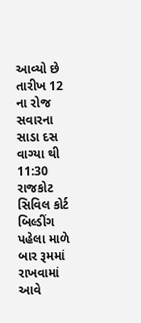આવ્યો છે તારીખ 12 ના રોજ સવારના સાડા દસ
વાગ્યા થી 11:30 રાજકોટ સિવિલ કોર્ટ બિલ્ડીંગ પહેલા માળે બાર રૂમમાં રાખવામાં આવે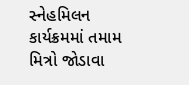સ્નેહમિલન કાર્યક્રમમાં તમામ મિત્રો જોડાવા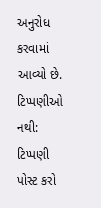અનુરોધ કરવામાં આવ્યો છે.
ટિપ્પણીઓ નથી:
ટિપ્પણી પોસ્ટ કરો